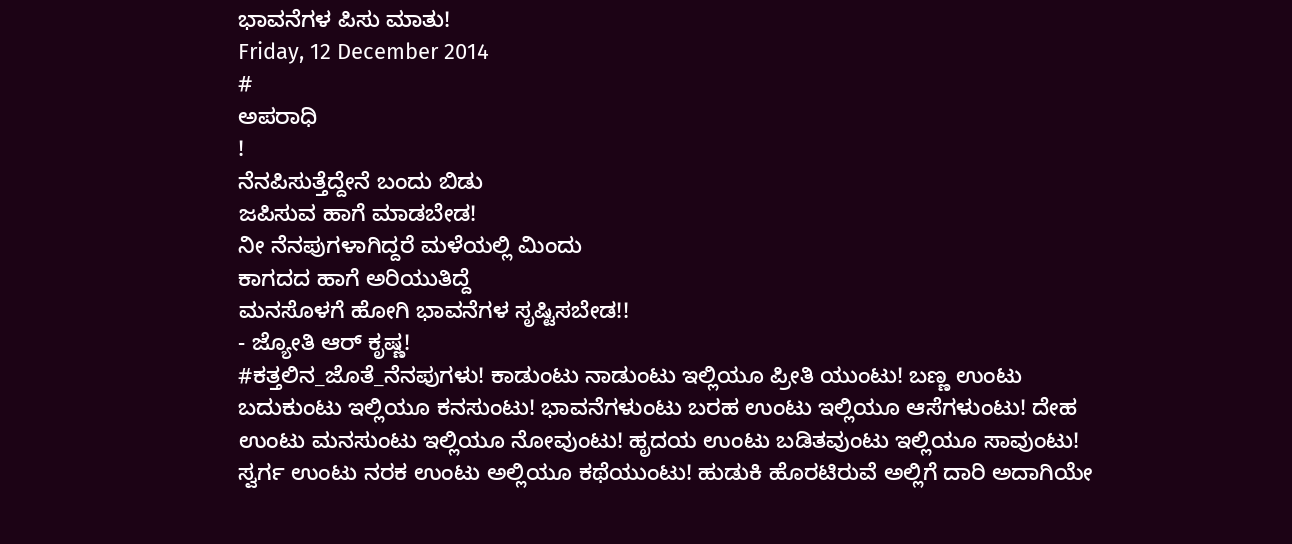ಭಾವನೆಗಳ ಪಿಸು ಮಾತು!
Friday, 12 December 2014
#
ಅಪರಾಧಿ
!
ನೆನಪಿಸುತ್ತೆದ್ದೇನೆ ಬಂದು ಬಿಡು
ಜಪಿಸುವ ಹಾಗೆ ಮಾಡಬೇಡ!
ನೀ ನೆನಪುಗಳಾಗಿದ್ದರೆ ಮಳೆಯಲ್ಲಿ ಮಿಂದು
ಕಾಗದದ ಹಾಗೆ ಅರಿಯುತಿದ್ದೆ
ಮನಸೊಳಗೆ ಹೋಗಿ ಭಾವನೆಗಳ ಸೃಷ್ಟಿಸಬೇಡ!!
- ಜ್ಯೋತಿ ಆರ್ ಕೃಷ್ಣ!
#ಕತ್ತಲಿನ_ಜೊತೆ_ನೆನಪುಗಳು! ಕಾಡುಂಟು ನಾಡುಂಟು ಇಲ್ಲಿಯೂ ಪ್ರೀತಿ ಯುಂಟು! ಬಣ್ಣ ಉಂಟು ಬದುಕುಂಟು ಇಲ್ಲಿಯೂ ಕನಸುಂಟು! ಭಾವನೆಗಳುಂಟು ಬರಹ ಉಂಟು ಇಲ್ಲಿಯೂ ಆಸೆಗಳುಂಟು! ದೇಹ ಉಂಟು ಮನಸುಂಟು ಇಲ್ಲಿಯೂ ನೋವುಂಟು! ಹೃದಯ ಉಂಟು ಬಡಿತವುಂಟು ಇಲ್ಲಿಯೂ ಸಾವುಂಟು! ಸ್ವರ್ಗ ಉಂಟು ನರಕ ಉಂಟು ಅಲ್ಲಿಯೂ ಕಥೆಯುಂಟು! ಹುಡುಕಿ ಹೊರಟಿರುವೆ ಅಲ್ಲಿಗೆ ದಾರಿ ಅದಾಗಿಯೇ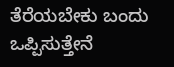ತೆರೆಯಬೇಕು ಬಂದು ಒಪ್ಪಿಸುತ್ತೇನೆ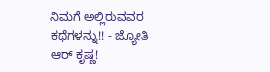ನಿಮಗೆ ಅಲ್ಲಿರುವವರ ಕಥೆಗಳನ್ನು!! - ಜ್ಯೋತಿ ಆರ್ ಕೃಷ್ಣ!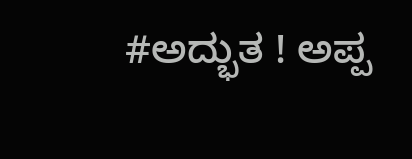#ಅದ್ಭುತ ! ಅಪ್ಪ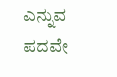ಎನ್ನುವ ಪದವೇ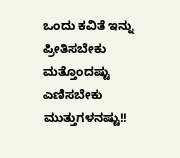ಒಂದು ಕವಿತೆ ಇನ್ನು ಪ್ರೀತಿಸಬೇಕು ಮತ್ತೊಂದಷ್ಟು ಎಣಿಸಬೇಕು ಮುತ್ತುಗಳನಷ್ಟು!!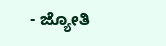- ಜ್ಯೋತಿ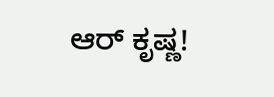ಆರ್ ಕೃಷ್ಣ!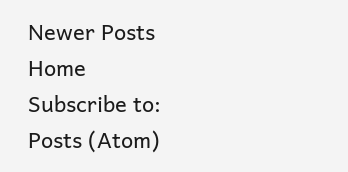Newer Posts
Home
Subscribe to:
Posts (Atom)